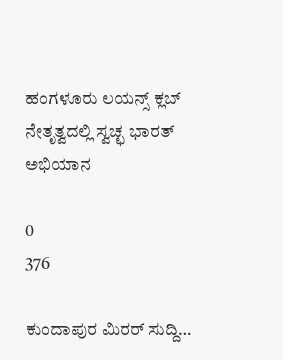ಹಂಗಳೂರು ಲಯನ್ಸ್ ಕ್ಲಬ್ ನೇತೃತ್ವದಲ್ಲಿ ಸ್ವಚ್ಛ ಭಾರತ್ ಅಭಿಯಾನ

0
376

ಕುಂದಾಪುರ ಮಿರರ್ ಸುದ್ದಿ…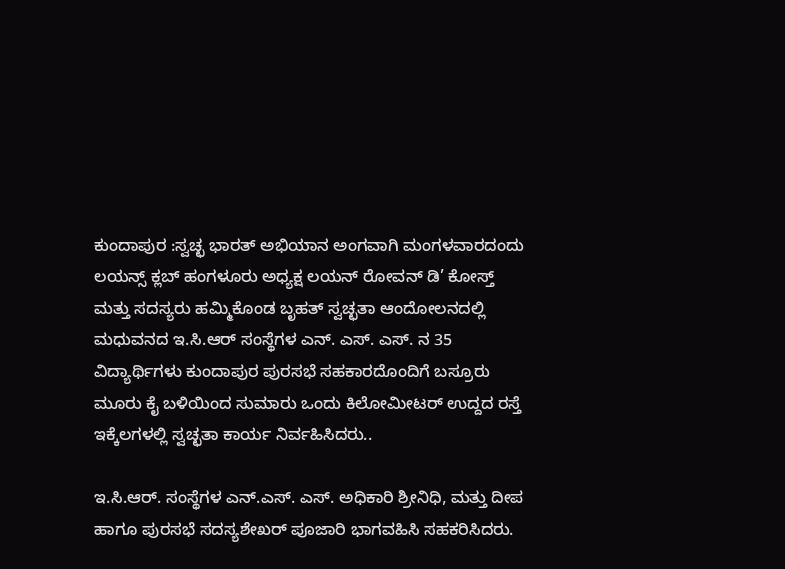ಕುಂದಾಪುರ :ಸ್ವಚ್ಛ ಭಾರತ್ ಅಭಿಯಾನ ಅಂಗವಾಗಿ ಮಂಗಳವಾರದಂದು ಲಯನ್ಸ್ ಕ್ಲಬ್ ಹಂಗಳೂರು ಅಧ್ಯಕ್ಷ ಲಯನ್ ರೋವನ್ ಡಿ’ ಕೋಸ್ತ್ ಮತ್ತು ಸದಸ್ಯರು ಹಮ್ಮಿಕೊಂಡ ಬೃಹತ್ ಸ್ವಚ್ಛತಾ ಆಂದೋಲನದಲ್ಲಿ ಮಧುವನದ ಇ.ಸಿ.ಆರ್ ಸಂಸ್ಥೆಗಳ ಎನ್. ಎಸ್. ಎಸ್. ನ 35 ವಿದ್ಯಾರ್ಥಿಗಳು ಕುಂದಾಪುರ ಪುರಸಭೆ ಸಹಕಾರದೊಂದಿಗೆ ಬಸ್ರೂರು ಮೂರು ಕೈ ಬಳಿಯಿಂದ ಸುಮಾರು ಒಂದು ಕಿಲೋಮೀಟರ್ ಉದ್ದದ ರಸ್ತೆ ಇಕ್ಕೆಲಗಳಲ್ಲಿ ಸ್ವಚ್ಛತಾ ಕಾರ್ಯ ನಿರ್ವಹಿಸಿದರು..

ಇ.ಸಿ.ಆರ್. ಸಂಸ್ಥೆಗಳ ಎನ್.ಎಸ್. ಎಸ್. ಅಧಿಕಾರಿ ಶ್ರೀನಿಧಿ, ಮತ್ತು ದೀಪ ಹಾಗೂ ಪುರಸಭೆ ಸದಸ್ಯಶೇಖರ್ ಪೂಜಾರಿ ಭಾಗವಹಿಸಿ ಸಹಕರಿಸಿದರು.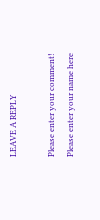LEAVE A REPLY

Please enter your comment!
Please enter your name here